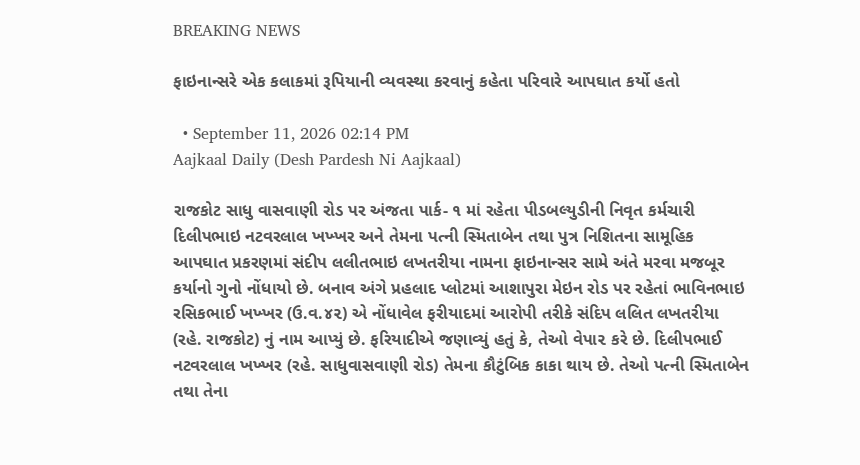BREAKING NEWS

ફાઇનાન્સરે એક કલાકમાં રૂપિયાની વ્યવસ્થા કરવાનું કહેતા પરિવારે આપઘાત કર્યો હતો

  • September 11, 2026 02:14 PM
Aajkaal Daily (Desh Pardesh Ni Aajkaal)

રાજકોટ સાધુ વાસવાણી રોડ પર અંજતા પાર્ક- ૧ માં રહેતા પીડબલ્યુડીની નિવૃત કર્મચારી દિલીપભાઇ નટવરલાલ ખખ્ખર અને તેમના પત્ની સ્મિતાબેન તથા પુત્ર નિશિતના સામૂહિક આપઘાત પ્રકરણમાં સંદીપ લલીતભાઇ લખતરીયા નામના ફાઇનાન્સર સામે અંતે મરવા મજબૂર કર્યાનો ગુનો નોંધાયો છે. બનાવ અંગે પ્રહલાદ પ્લોટમાં આશાપુરા મેઇન રોડ પર રહેતાં ભાવિનભાઇ રસિકભાઈ ખખ્ખર (ઉ.વ.૪૨) એ નોંધાવેલ ફરીયાદમાં આરોપી તરીકે સંદિપ લલિત લખતરીયા (રહે. રાજકોટ) નું નામ આપ્યું છે. ફરિયાદીએ જણાવ્યું હતું કે, તેઓ વેપા૨ કરે છે. દિલીપભાઈ નટવરલાલ ખખ્ખર (રહે. સાધુવાસવાણી રોડ) તેમના કૌટુંબિક કાકા થાય છે. તેઓ પત્ની સ્મિતાબેન તથા તેના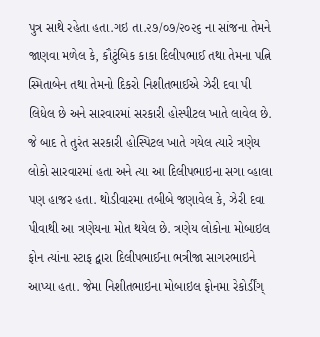પુત્ર સાથે રહેતા હતા.ગઇ તા.૨૭/૦૭/૨૦૨૬ ના સાંજના તેમને જાણવા મળેલ કે, કૌટુંબિક કાકા દિલીપભાઈ તથા તેમના પત્નિ સ્મિતાબેન તથા તેમનો દિકરો નિશીતભાઈએ ઝેરી દવા પી લિધેલ છે અને સારવારમાં સરકારી હોસ્પીટલ ખાતે લાવેલ છે. જે બાદ તે તુરંત સરકારી હોસ્પિટલ ખાતે ગયેલ ત્યારે ત્રણેય લોકો સારવારમાં હતા અને ત્યા આ દિલીપભાઇના સગા વ્હાલા પણ હાજર હતા. થોડીવારમા તબીબે જણાવેલ કે, ઝેરી દવા પીવાથી આ ત્રણેયના મોત થયેલ છે. ત્રણેય લોકોના મોબાઇલ ફોન ત્યાંના સ્ટાફ દ્વારા દિલીપભાઈના ભત્રીજા સાગરભાઇને આપ્યા હતા. જેમા નિશીતભાઇના મોબાઇલ ફોનમા રેકોર્ડીંગ્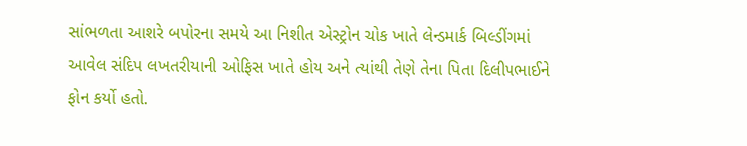સાંભળતા આશરે બપોરના સમયે આ નિશીત એસ્ટ્રોન ચોક ખાતે લેન્ડમાર્ક બિલ્ડીંગમાં આવેલ સંદિપ લખતરીયાની ઓફિસ ખાતે હોય અને ત્યાંથી તેણે તેના પિતા દિલીપભાઈને ફોન કર્યો હતો.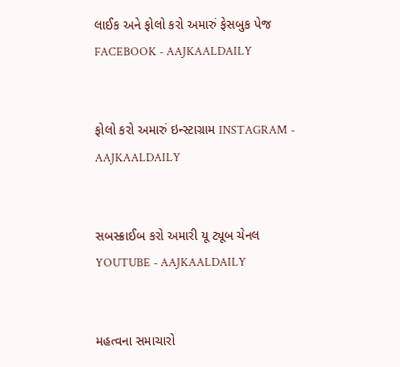લાઈક અને ફોલો કરો અમારું ફેસબુક પેજ FACEBOOK - AAJKAALDAILY


ફોલો કરો અમારું ઇન્સ્ટાગ્રામ INSTAGRAM - AAJKAALDAILY


સબસ્ક્રાઈબ કરો અમારી યૂ ટ્યૂબ ચેનલ YOUTUBE - AAJKAALDAILY


મહત્વના સમાચારો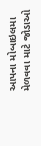આપના મોબાઇલમા મેળવવા માટે જોડાઓ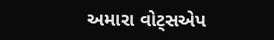અમારા વોટ્સએપ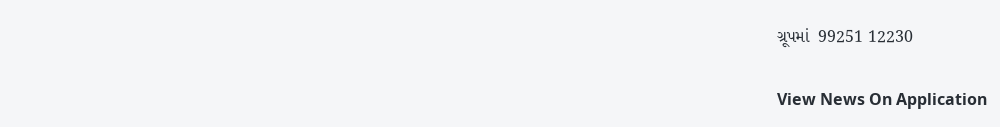ગ્રૂપમાં  99251 12230

View News On Application